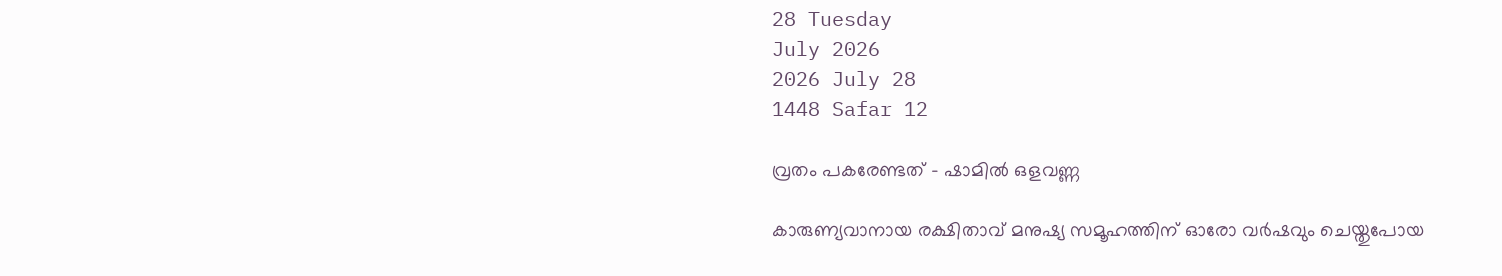28 Tuesday
July 2026
2026 July 28
1448 Safar 12

വ്രതം പകരേണ്ടത് – ഷാമില്‍ ഒളവണ്ണ

കാരുണ്യവാനായ രക്ഷിതാവ് മനുഷ്യ സമൂഹത്തിന് ഓരോ വര്‍ഷവും ചെയ്തുപോയ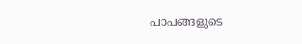പാപങ്ങളുടെ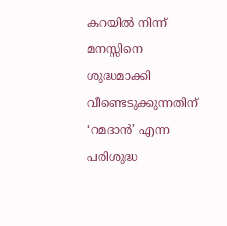കറയില്‍ നിന്ന് മനസ്സിനെ ശുദ്ധമാക്കി വീണ്ടെടുക്കുന്നതിന് ‘റമദാന്‍’ എന്ന പരിശുദ്ധ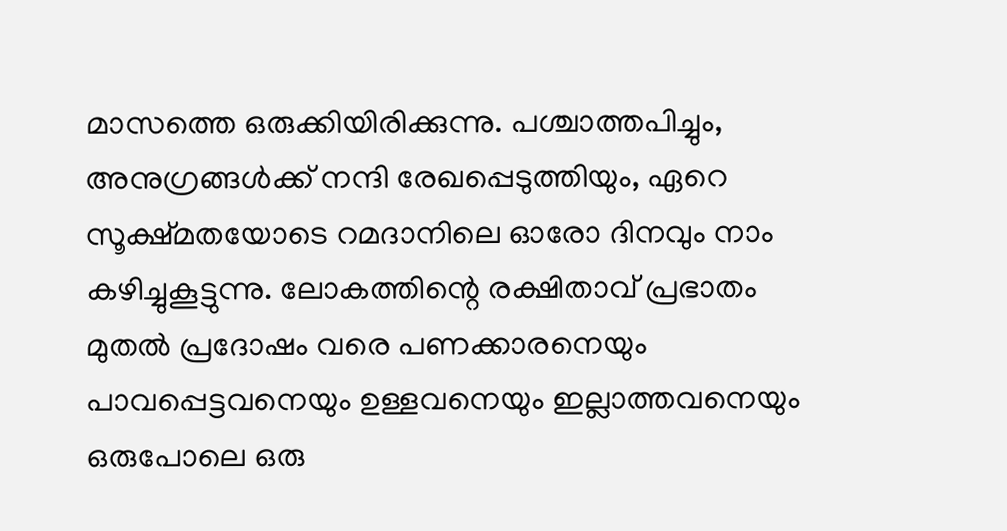മാസത്തെ ഒരുക്കിയിരിക്കുന്നു. പശ്ചാത്തപിച്ചും, അനുഗ്രങ്ങള്‍ക്ക് നന്ദി രേഖപ്പെടുത്തിയും, ഏറെ സൂക്ഷ്മതയോടെ റമദാനിലെ ഓരോ ദിനവും നാം കഴിച്ചുകൂട്ടുന്നു. ലോകത്തിന്റെ രക്ഷിതാവ് പ്രഭാതം മുതല്‍ പ്രദോഷം വരെ പണക്കാരനെയും പാവപ്പെട്ടവനെയും ഉള്ളവനെയും ഇല്ലാത്തവനെയും ഒരുപോലെ ഒരു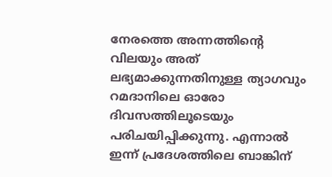നേരത്തെ അന്നത്തിന്റെ വിലയും അത് ലഭ്യമാക്കുന്നതിനുള്ള ത്യാഗവും റമദാനിലെ ഓരോ ദിവസത്തിലൂടെയും പരിചയിപ്പിക്കുന്നു. എന്നാല്‍ ഇന്ന് പ്രദേശത്തിലെ ബാങ്കിന്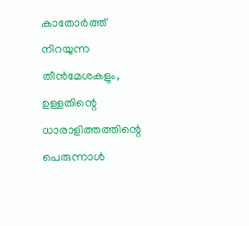കാതോര്‍ത്ത് നിറയുന്ന തീന്‍മേശകളും, ഉള്ളതിന്റെ ധാരാളിത്തത്തിന്റെ  പെരുന്നാള്‍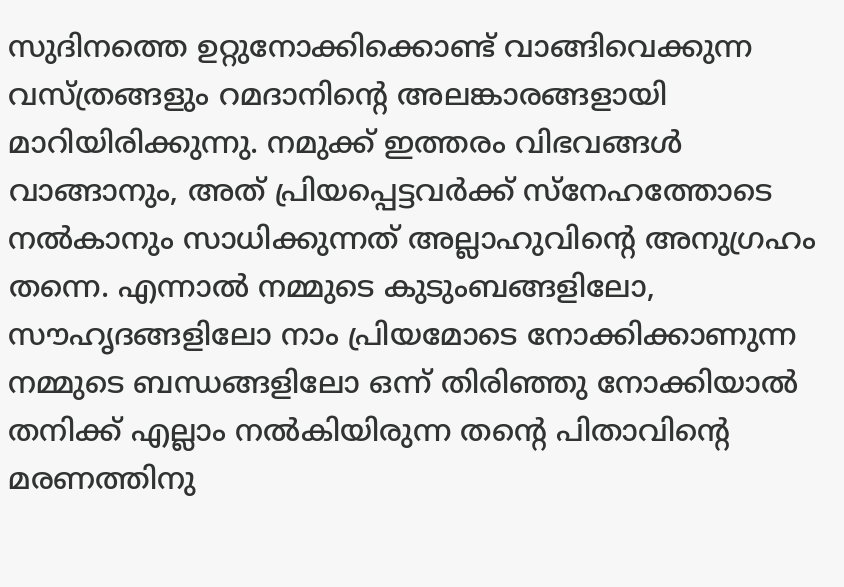സുദിനത്തെ ഉറ്റുനോക്കിക്കൊണ്ട് വാങ്ങിവെക്കുന്ന വസ്ത്രങ്ങളും റമദാനിന്റെ അലങ്കാരങ്ങളായി മാറിയിരിക്കുന്നു. നമുക്ക് ഇത്തരം വിഭവങ്ങള്‍ വാങ്ങാനും, അത് പ്രിയപ്പെട്ടവര്‍ക്ക് സ്‌നേഹത്തോടെ നല്‍കാനും സാധിക്കുന്നത് അല്ലാഹുവിന്റെ അനുഗ്രഹം തന്നെ. എന്നാല്‍ നമ്മുടെ കുടുംബങ്ങളിലോ, സൗഹൃദങ്ങളിലോ നാം പ്രിയമോടെ നോക്കിക്കാണുന്ന നമ്മുടെ ബന്ധങ്ങളിലോ ഒന്ന് തിരിഞ്ഞു നോക്കിയാല്‍ തനിക്ക് എല്ലാം നല്‍കിയിരുന്ന തന്റെ പിതാവിന്റെ മരണത്തിനു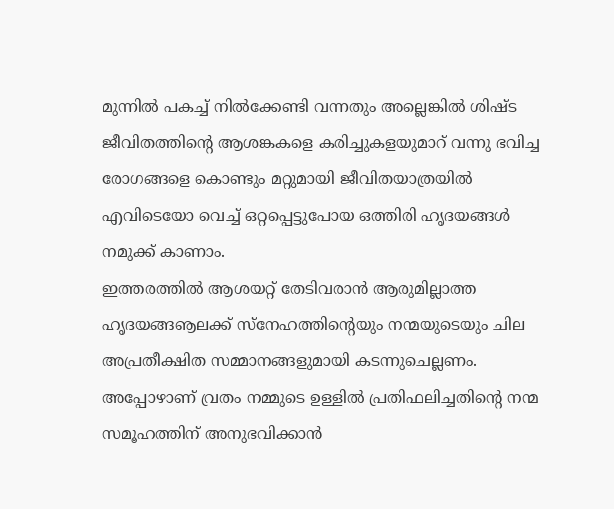മുന്നില്‍ പകച്ച് നില്‍ക്കേണ്ടി വന്നതും അല്ലെങ്കില്‍ ശിഷ്ട ജീവിതത്തിന്റെ ആശങ്കകളെ കരിച്ചുകളയുമാറ് വന്നു ഭവിച്ച രോഗങ്ങളെ കൊണ്ടും മറ്റുമായി ജീവിതയാത്രയില്‍ എവിടെയോ വെച്ച് ഒറ്റപ്പെട്ടുപോയ ഒത്തിരി ഹൃദയങ്ങള്‍ നമുക്ക് കാണാം.
ഇത്തരത്തില്‍ ആശയറ്റ് തേടിവരാന്‍ ആരുമില്ലാത്ത ഹൃദയങ്ങൡലക്ക് സ്‌നേഹത്തിന്റെയും നന്മയുടെയും ചില അപ്രതീക്ഷിത സമ്മാനങ്ങളുമായി കടന്നുചെല്ലണം. അപ്പോഴാണ് വ്രതം നമ്മുടെ ഉള്ളില്‍ പ്രതിഫലിച്ചതിന്റെ നന്മ സമൂഹത്തിന് അനുഭവിക്കാന്‍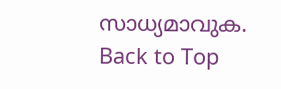സാധ്യമാവുക.
Back to Top